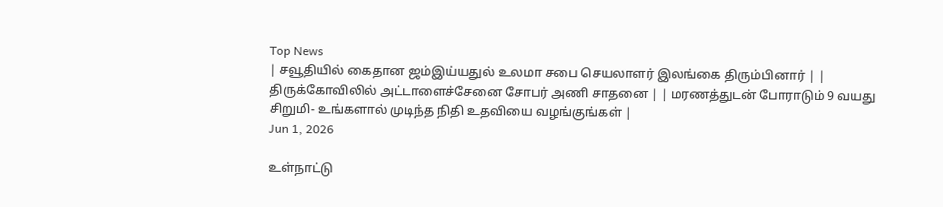Top News
| சவூதியில் கைதான ஜம்இய்யதுல் உலமா சபை செயலாளர் இலங்கை திரும்பினார் | | திருக்கோவிலில் அட்டாளைச்சேனை சோபர் அணி சாதனை | | மரணத்துடன் போராடும் 9 வயது சிறுமி- உங்களால் முடிந்த நிதி உதவியை வழங்குங்கள் |
Jun 1, 2026

உள்நாட்டு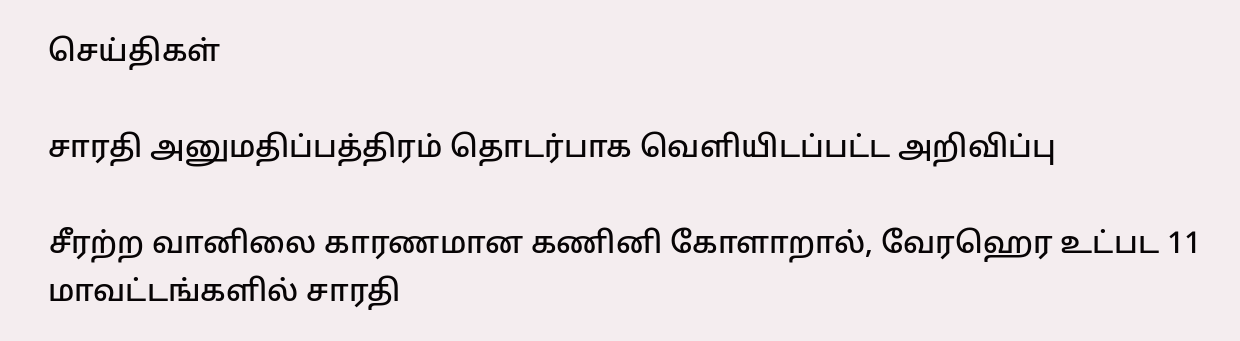செய்திகள்

சாரதி அனுமதிப்பத்திரம் தொடர்பாக வெளியிடப்பட்ட அறிவிப்பு

சீரற்ற வானிலை காரணமான கணினி கோளாறால், வேரஹெர உட்பட 11 மாவட்டங்களில் சாரதி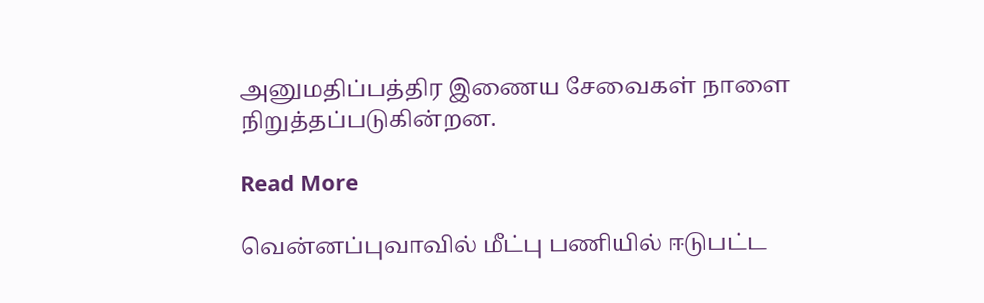அனுமதிப்பத்திர இணைய சேவைகள் நாளை நிறுத்தப்படுகின்றன.

Read More

வென்னப்புவாவில் மீட்பு பணியில் ஈடுபட்ட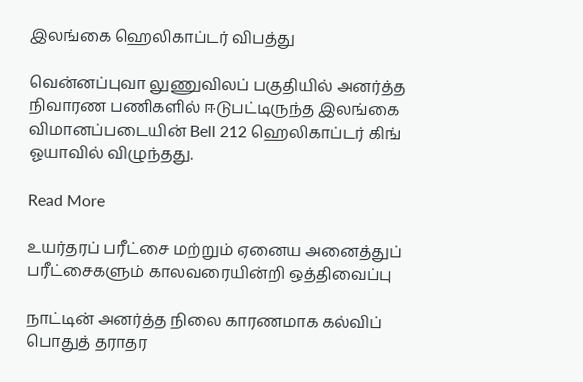இலங்கை ஹெலிகாப்டர் விபத்து

வென்னப்புவா லுணுவிலப் பகுதியில் அனர்த்த நிவாரண பணிகளில் ஈடுபட்டிருந்த இலங்கை விமானப்படையின் Bell 212 ஹெலிகாப்டர் கிங் ஓயாவில் விழுந்தது.

Read More

உயர்தரப் பரீட்சை மற்றும் ஏனைய அனைத்துப் பரீட்சைகளும் காலவரையின்றி ஒத்திவைப்பு

நாட்டின் அனர்த்த நிலை காரணமாக கல்விப் பொதுத் தராதர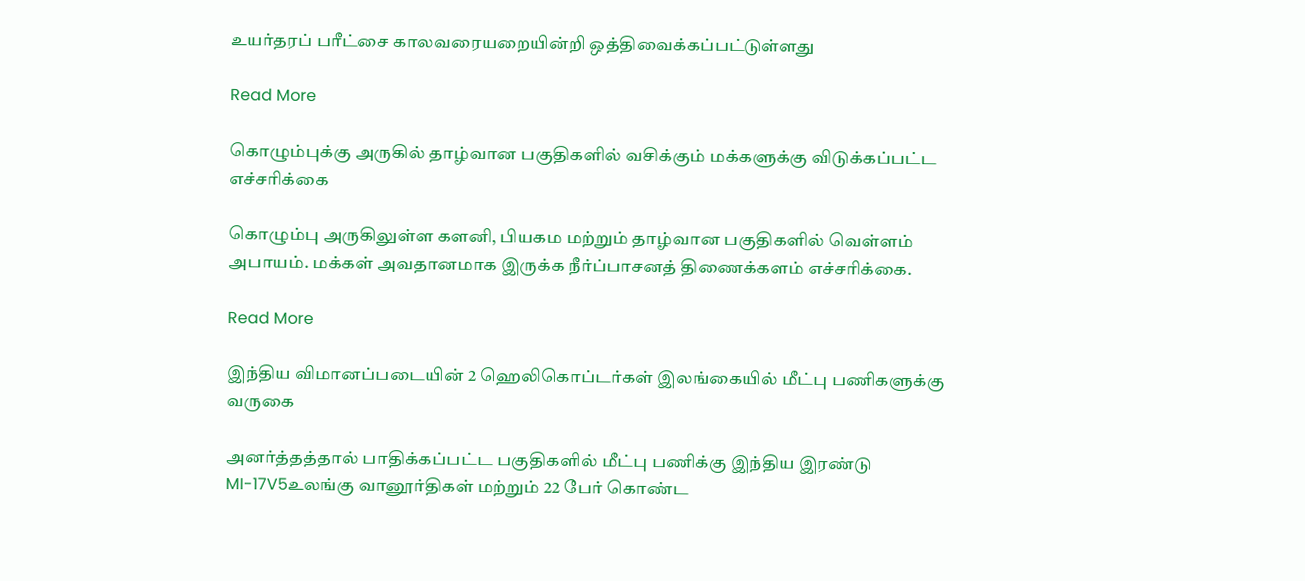உயர்தரப் பரீட்சை காலவரையறையின்றி ஒத்திவைக்கப்பட்டுள்ளது

Read More

கொழும்புக்கு அருகில் தாழ்வான பகுதிகளில் வசிக்கும் மக்களுக்கு விடுக்கப்பட்ட எச்சரிக்கை

கொழும்பு அருகிலுள்ள களனி, பியகம மற்றும் தாழ்வான பகுதிகளில் வெள்ளம் அபாயம். மக்கள் அவதானமாக இருக்க நீர்ப்பாசனத் திணைக்களம் எச்சரிக்கை.

Read More

இந்திய விமானப்படையின் 2 ஹெலிகொப்டர்கள் இலங்கையில் மீட்பு பணிகளுக்கு வருகை

அனர்த்தத்தால் பாதிக்கப்பட்ட பகுதிகளில் மீட்பு பணிக்கு இந்திய இரண்டு MI-17V5உலங்கு வானூர்திகள் மற்றும் 22 பேர் கொண்ட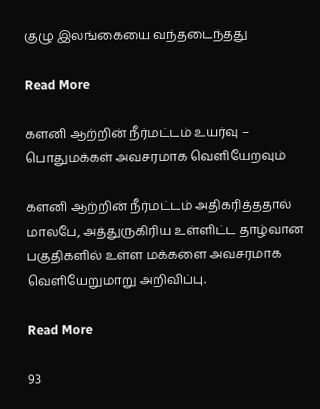குழு இலங்கையை வந்தடைந்தது

Read More

களனி ஆற்றின் நீர்மட்டம் உயர்வு – பொதுமக்கள் அவசரமாக வெளியேறவும்

களனி ஆற்றின் நீர்மட்டம் அதிகரித்ததால் மாலபே, அத்துருகிரிய உள்ளிட்ட தாழ்வான பகுதிகளில் உள்ள மக்களை அவசரமாக வெளியேறுமாறு அறிவிப்பு.

Read More

93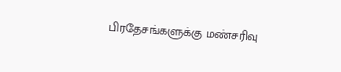பிரதேசங்களுக்கு மண்சரிவு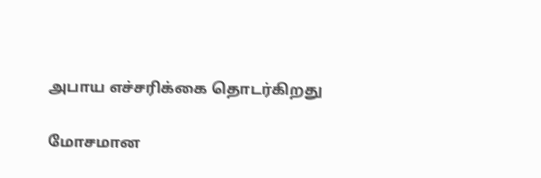அபாய எச்சரிக்கை தொடர்கிறது

மோசமான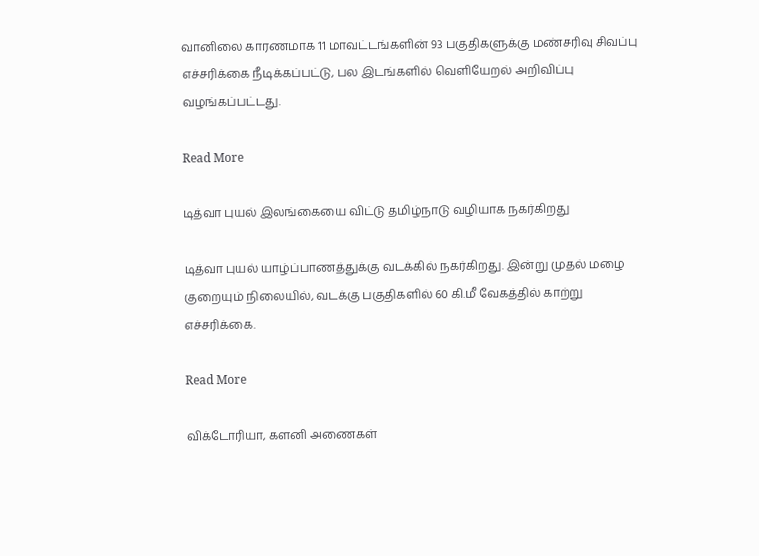வானிலை காரணமாக 11 மாவட்டங்களின் 93 பகுதிகளுக்கு மண்சரிவு சிவப்பு எச்சரிக்கை நீடிக்கப்பட்டு, பல இடங்களில் வெளியேறல் அறிவிப்பு வழங்கப்பட்டது.

Read More

டித்வா புயல் இலங்கையை விட்டு தமிழ்நாடு வழியாக நகர்கிறது

டித்வா புயல் யாழ்ப்பாணத்துக்கு வடக்கில் நகர்கிறது. இன்று முதல் மழை குறையும் நிலையில், வடக்கு பகுதிகளில் 60 கி.மீ வேகத்தில் காற்று எச்சரிக்கை.

Read More

விக்டோரியா, களனி அணைகள்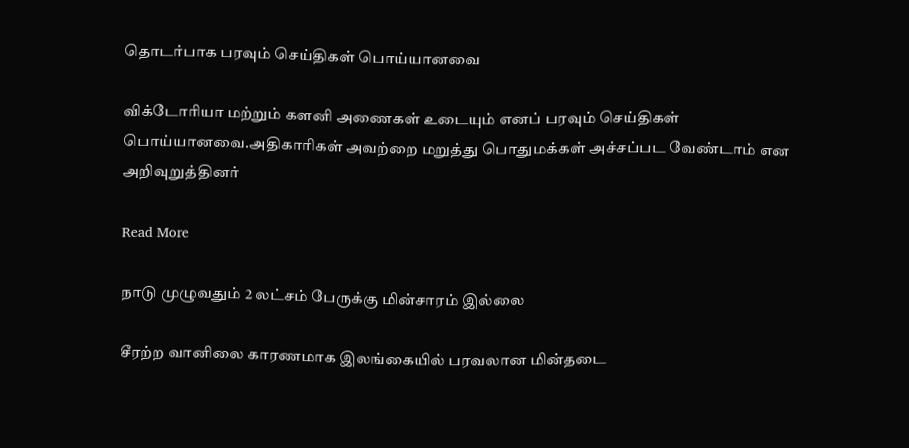தொடர்பாக பரவும் செய்திகள் பொய்யானவை

விக்டோரியா மற்றும் களனி அணைகள் உடையும் எனப் பரவும் செய்திகள் பொய்யானவை.அதிகாரிகள் அவற்றை மறுத்து பொதுமக்கள் அச்சப்பட வேண்டாம் என அறிவுறுத்தினர்

Read More

நாடு முழுவதும் 2 லட்சம் பேருக்கு மின்சாரம் இல்லை

சீரற்ற வானிலை காரணமாக இலங்கையில் பரவலான மின்தடை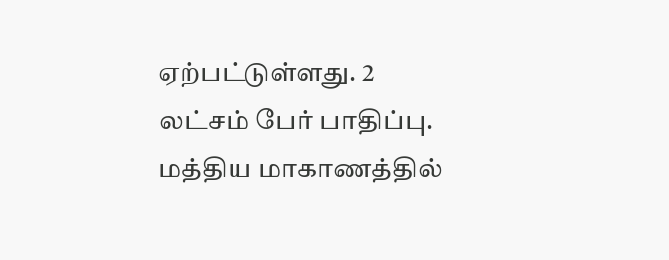ஏற்பட்டுள்ளது. 2 லட்சம் பேர் பாதிப்பு. மத்திய மாகாணத்தில்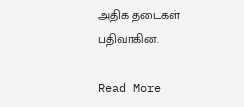அதிக தடைகள் பதிவாகின.

Read More